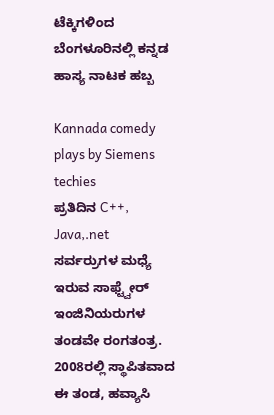ಟೆಕ್ಕಿಗಳಿಂದ ಬೆಂಗಳೂರಿನಲ್ಲಿ ಕನ್ನಡ ಹಾಸ್ಯ ನಾಟಕ ಹಬ್ಬ

Kannada comedy plays by Siemens techies
ಪ್ರತಿದಿನ C++, Java,.net ಸರ್ವರ್ರುಗಳ ಮಧ್ಯೆ ಇರುವ ಸಾಫ್ಟ್ವೇರ್ ಇಂಜಿನಿಯರುಗಳ ತಂಡವೇ ರಂಗತಂತ್ರ. 2008ರಲ್ಲಿ ಸ್ಥಾಪಿತವಾದ ಈ ತಂಡ, ಹವ್ಯಾಸಿ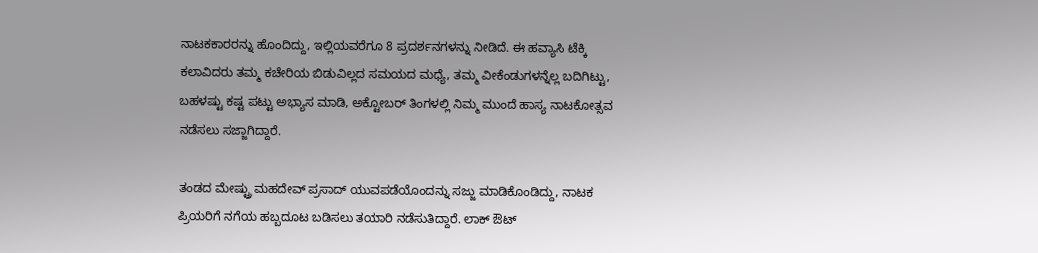ನಾಟಕಕಾರರನ್ನು ಹೊಂದಿದ್ದು, ಇಲ್ಲಿಯವರೆಗೂ 8 ಪ್ರದರ್ಶನಗಳನ್ನು ನೀಡಿದೆ. ಈ ಹವ್ಯಾಸಿ ಟೆಕ್ಕಿ ಕಲಾವಿದರು ತಮ್ಮ ಕಚೇರಿಯ ಬಿಡುವಿಲ್ಲದ ಸಮಯದ ಮಧ್ಯೆ, ತಮ್ಮ ವೀಕೆಂಡುಗಳನ್ನೆಲ್ಲ ಬದಿಗಿಟ್ಟು, ಬಹಳಷ್ಟು ಕಷ್ಟ ಪಟ್ಟು ಅಭ್ಯಾಸ ಮಾಡಿ, ಅಕ್ಟೋಬರ್ ತಿಂಗಳಲ್ಲಿ ನಿಮ್ಮ ಮುಂದೆ ಹಾಸ್ಯ ನಾಟಕೋತ್ಸವ ನಡೆಸಲು ಸಜ್ಜಾಗಿದ್ದಾರೆ.

ತಂಡದ ಮೇಷ್ಟ್ರು ಮಹದೇವ್ ಪ್ರಸಾದ್ ಯುವಪಡೆಯೊಂದನ್ನು ಸಜ್ಜು ಮಾಡಿಕೊಂಡಿದ್ದು, ನಾಟಕ ಪ್ರಿಯರಿಗೆ ನಗೆಯ ಹಬ್ಬದೂಟ ಬಡಿಸಲು ತಯಾರಿ ನಡೆಸುತಿದ್ದಾರೆ. ಲಾಕ್ ಔಟ್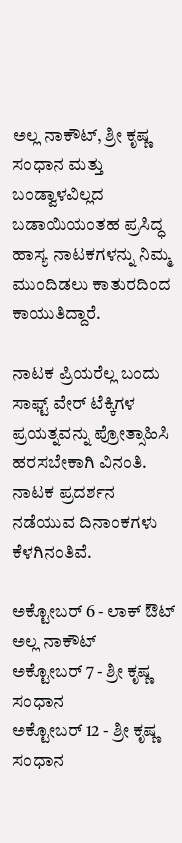ಅಲ್ಲ ನಾಕೌಟ್, ಶ್ರೀ ಕೃಷ್ಣ ಸಂಧಾನ ಮತ್ತು ಬಂಡ್ವಾಳವಿಲ್ಲದ ಬಡಾಯಿಯಂತಹ ಪ್ರಸಿದ್ಧ ಹಾಸ್ಯ ನಾಟಕಗಳನ್ನು ನಿಮ್ಮ ಮುಂದಿಡಲು ಕಾತುರದಿಂದ ಕಾಯುತಿದ್ದಾರೆ.

ನಾಟಕ ಪ್ರಿಯರೆಲ್ಲ ಬಂದು ಸಾಫ್ಟ್ ವೇರ್ ಟೆಕ್ಕಿಗಳ ಪ್ರಯತ್ನವನ್ನು ಪ್ರೋತ್ಸಾಹಿಸಿ ಹರಸಬೇಕಾಗಿ ವಿನಂತಿ. ನಾಟಕ ಪ್ರದರ್ಶನ ನಡೆಯುವ ದಿನಾಂಕಗಳು ಕೆಳಗಿನಂತಿವೆ.

ಅಕ್ಟೋಬರ್ 6 - ಲಾಕ್ ಔಟ್ ಅಲ್ಲ ನಾಕೌಟ್
ಅಕ್ಟೋಬರ್ 7 - ಶ್ರೀ ಕೃಷ್ಣ ಸಂಧಾನ
ಅಕ್ಟೋಬರ್ 12 - ಶ್ರೀ ಕೃಷ್ಣ ಸಂಧಾನ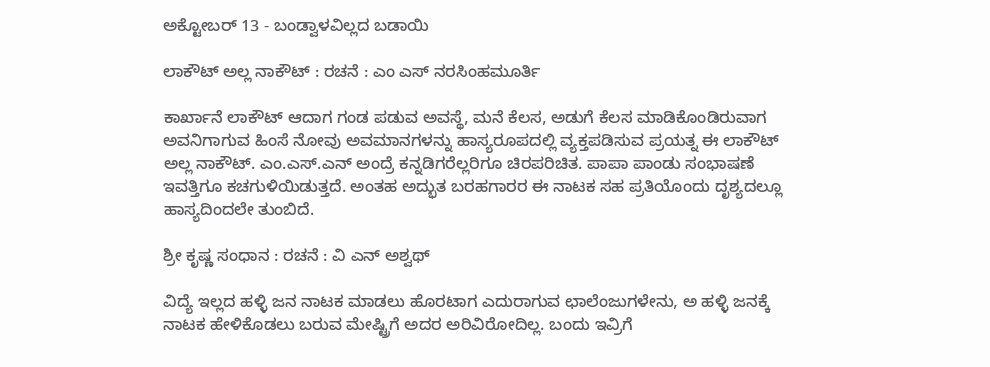ಅಕ್ಟೋಬರ್ 13 - ಬಂಡ್ವಾಳವಿಲ್ಲದ ಬಡಾಯಿ

ಲಾಕೌಟ್ ಅಲ್ಲ ನಾಕೌಟ್ : ರಚನೆ : ಎಂ ಎಸ್ ನರಸಿಂಹಮೂರ್ತಿ

ಕಾರ್ಖಾನೆ ಲಾಕೌಟ್ ಆದಾಗ ಗಂಡ ಪಡುವ ಅವಸ್ಥೆ, ಮನೆ ಕೆಲಸ, ಅಡುಗೆ ಕೆಲಸ ಮಾಡಿಕೊಂಡಿರುವಾಗ ಅವನಿಗಾಗುವ ಹಿಂಸೆ ನೋವು ಅವಮಾನಗಳನ್ನು ಹಾಸ್ಯರೂಪದಲ್ಲಿ ವ್ಯಕ್ತಪಡಿಸುವ ಪ್ರಯತ್ನ ಈ ಲಾಕೌಟ್ ಅಲ್ಲ ನಾಕೌಟ್. ಎಂ.ಎಸ್.ಎನ್ ಅಂದ್ರೆ ಕನ್ನಡಿಗರೆಲ್ಲರಿಗೂ ಚಿರಪರಿಚಿತ. ಪಾಪಾ ಪಾಂಡು ಸಂಭಾಷಣೆ ಇವತ್ತಿಗೂ ಕಚಗುಳಿಯಿಡುತ್ತದೆ. ಅಂತಹ ಅದ್ಭುತ ಬರಹಗಾರರ ಈ ನಾಟಕ ಸಹ ಪ್ರತಿಯೊಂದು ದೃಶ್ಯದಲ್ಲೂ ಹಾಸ್ಯದಿಂದಲೇ ತುಂಬಿದೆ.

ಶ್ರೀ ಕೃಷ್ಣ ಸಂಧಾನ : ರಚನೆ : ವಿ ಎನ್ ಅಶ್ವಥ್

ವಿದ್ಯೆ ಇಲ್ಲದ ಹಳ್ಳಿ ಜನ ನಾಟಕ ಮಾಡಲು ಹೊರಟಾಗ ಎದುರಾಗುವ ಛಾಲೆಂಜುಗಳೇನು, ಅ ಹಳ್ಳಿ ಜನಕ್ಕೆ ನಾಟಕ ಹೇಳಿಕೊಡಲು ಬರುವ ಮೇಷ್ಟ್ರಿಗೆ ಅದರ ಅರಿವಿರೋದಿಲ್ಲ. ಬಂದು ಇವ್ರಿಗೆ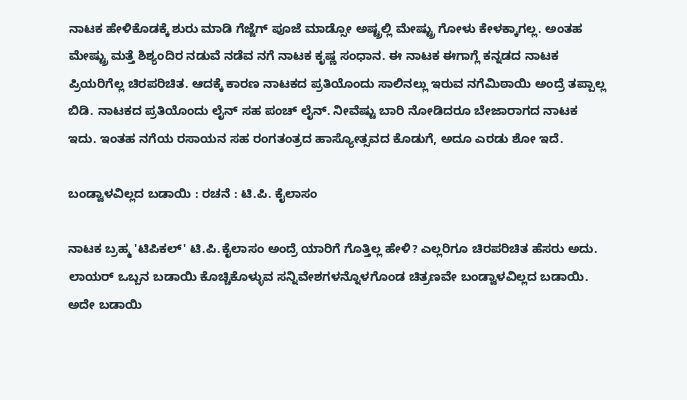ನಾಟಕ ಹೇಳಿಕೊಡಕ್ಕೆ ಶುರು ಮಾಡಿ ಗೆಜ್ಜೆಗ್ ಪೂಜೆ ಮಾಡ್ಸೋ ಅಷ್ಟ್ರಲ್ಲಿ ಮೇಷ್ಟ್ರು ಗೋಳು ಕೇಳಕ್ಕಾಗಲ್ಲ. ಅಂತಹ ಮೇಷ್ಟ್ರು ಮತ್ತೆ ಶಿಶ್ಯಂದಿರ ನಡುವೆ ನಡೆವ ನಗೆ ನಾಟಕ ಕೃಷ್ಣ ಸಂಧಾನ. ಈ ನಾಟಕ ಈಗಾಗ್ಲೆ ಕನ್ನಡದ ನಾಟಕ ಪ್ರಿಯರಿಗೆಲ್ಲ ಚಿರಪರಿಚಿತ. ಆದಕ್ಕೆ ಕಾರಣ ನಾಟಕದ ಪ್ರತಿಯೊಂದು ಸಾಲಿನಲ್ಲು ಇರುವ ನಗೆಮಿಠಾಯಿ ಅಂದ್ರೆ ತಪ್ಪಾಲ್ಲ ಬಿಡಿ. ನಾಟಕದ ಪ್ರತಿಯೊಂದು ಲೈನ್ ಸಹ ಪಂಚ್ ಲೈನ್. ನೀವೆಷ್ಟು ಬಾರಿ ನೋಡಿದರೂ ಬೇಜಾರಾಗದ ನಾಟಕ ಇದು. ಇಂತಹ ನಗೆಯ ರಸಾಯನ ಸಹ ರಂಗತಂತ್ರದ ಹಾಸ್ಯೋತ್ಸವದ ಕೊಡುಗೆ, ಅದೂ ಎರಡು ಶೋ ಇದೆ.

ಬಂಡ್ವಾಳವಿಲ್ಲದ ಬಡಾಯಿ : ರಚನೆ : ಟಿ.ಪಿ. ಕೈಲಾಸಂ

ನಾಟಕ ಬ್ರಹ್ಮ 'ಟಿಪಿಕಲ್' ಟಿ.ಪಿ.ಕೈಲಾಸಂ ಅಂದ್ರೆ ಯಾರಿಗೆ ಗೊತ್ತಿಲ್ಲ ಹೇಳಿ? ಎಲ್ಲರಿಗೂ ಚಿರಪರಿಚಿತ ಹೆಸರು ಅದು. ಲಾಯರ್ ಒಬ್ಬನ ಬಡಾಯಿ ಕೊಚ್ಚಿಕೊಳ್ಳುವ ಸನ್ನಿವೇಶಗಳನ್ನೊಳಗೊಂಡ ಚಿತ್ರಣವೇ ಬಂಡ್ವಾಳವಿಲ್ಲದ ಬಡಾಯಿ. ಅದೇ ಬಡಾಯಿ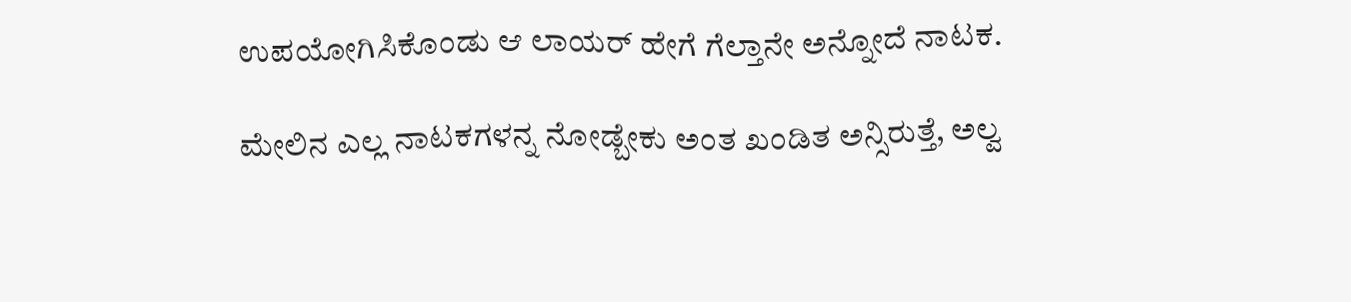ಉಪಯೋಗಿಸಿಕೊಂಡು ಆ ಲಾಯರ್ ಹೇಗೆ ಗೆಲ್ತಾನೇ ಅನ್ನೋದೆ ನಾಟಕ.

ಮೇಲಿನ ಎಲ್ಲ ನಾಟಕಗಳನ್ನ ನೋಡ್ಬೇಕು ಅಂತ ಖಂಡಿತ ಅನ್ಸಿರುತ್ತೆ, ಅಲ್ವ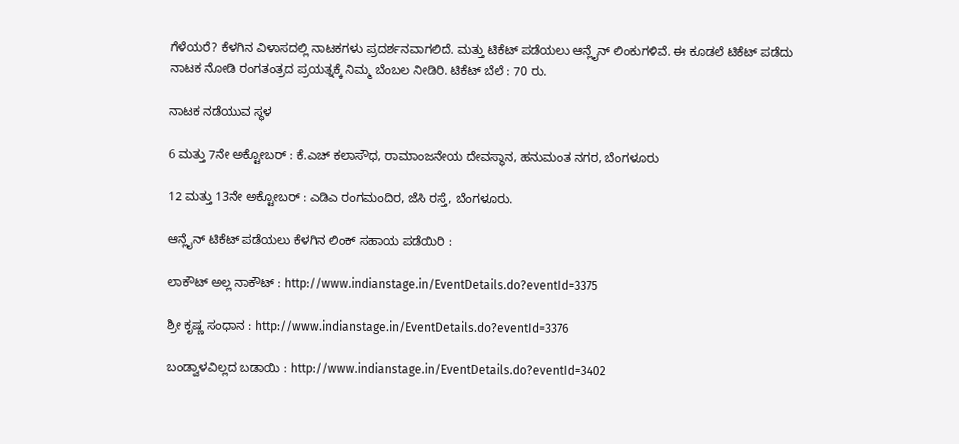ಗೆಳೆಯರೆ? ಕೆಳಗಿನ ವಿಳಾಸದಲ್ಲಿ ನಾಟಕಗಳು ಪ್ರದರ್ಶನವಾಗಲಿದೆ. ಮತ್ತು ಟಿಕೆಟ್ ಪಡೆಯಲು ಆನ್ಲೈನ್ ಲಿಂಕುಗಳಿವೆ. ಈ ಕೂಡಲೆ ಟಿಕೆಟ್ ಪಡೆದು ನಾಟಕ ನೋಡಿ ರಂಗತಂತ್ರದ ಪ್ರಯತ್ನಕ್ಕೆ ನಿಮ್ಮ ಬೆಂಬಲ ನೀಡಿರಿ. ಟಿಕೆಟ್ ಬೆಲೆ : 70 ರು.

ನಾಟಕ ನಡೆಯುವ ಸ್ಥಳ

6 ಮತ್ತು 7ನೇ ಅಕ್ಟೋಬರ್ : ಕೆ.ಎಚ್ ಕಲಾಸೌಧ, ರಾಮಾಂಜನೇಯ ದೇವಸ್ಥಾನ, ಹನುಮಂತ ನಗರ, ಬೆಂಗಳೂರು

12 ಮತ್ತು 13ನೇ ಅಕ್ಟೋಬರ್ : ಎಡಿಎ ರಂಗಮಂದಿರ, ಜೆಸಿ ರಸ್ತೆ, ಬೆಂಗಳೂರು.

ಆನ್ಲೈನ್ ಟಿಕೆಟ್ ಪಡೆಯಲು ಕೆಳಗಿನ ಲಿಂಕ್ ಸಹಾಯ ಪಡೆಯಿರಿ :

ಲಾಕೌಟ್ ಅಲ್ಲ ನಾಕೌಟ್ : http://www.indianstage.in/EventDetails.do?eventId=3375

ಶ್ರೀ ಕೃಷ್ಣ ಸಂಧಾನ : http://www.indianstage.in/EventDetails.do?eventId=3376

ಬಂಡ್ವಾಳವಿಲ್ಲದ ಬಡಾಯಿ : http://www.indianstage.in/EventDetails.do?eventId=3402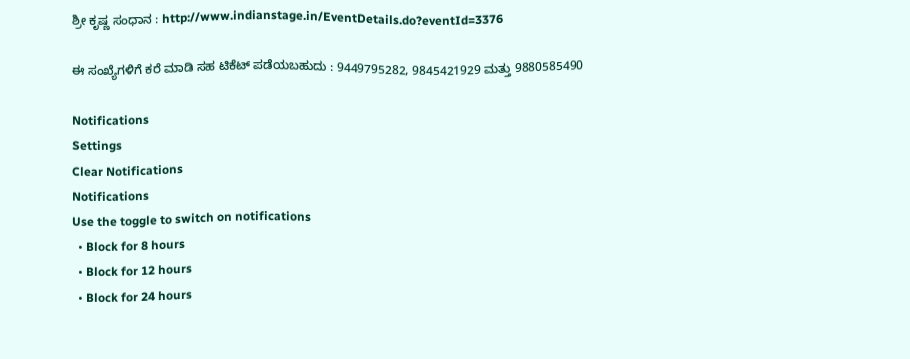ಶ್ರೀ ಕೃಷ್ಣ ಸಂಧಾನ : http://www.indianstage.in/EventDetails.do?eventId=3376

ಈ ಸಂಖ್ಯೆಗಳಿಗೆ ಕರೆ ಮಾಡಿ ಸಹ ಟಿಕೆಟ್ ಪಡೆಯಬಹುದು : 9449795282, 9845421929 ಮತ್ತು 9880585490

Notifications
Settings
Clear Notifications
Notifications
Use the toggle to switch on notifications
  • Block for 8 hours
  • Block for 12 hours
  • Block for 24 hours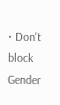• Don't block
Gender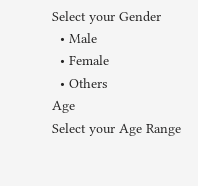Select your Gender
  • Male
  • Female
  • Others
Age
Select your Age Range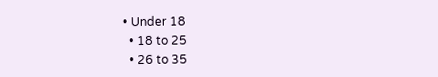• Under 18
  • 18 to 25
  • 26 to 35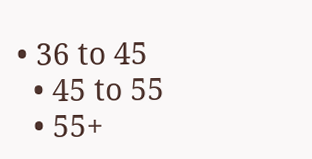• 36 to 45
  • 45 to 55
  • 55+